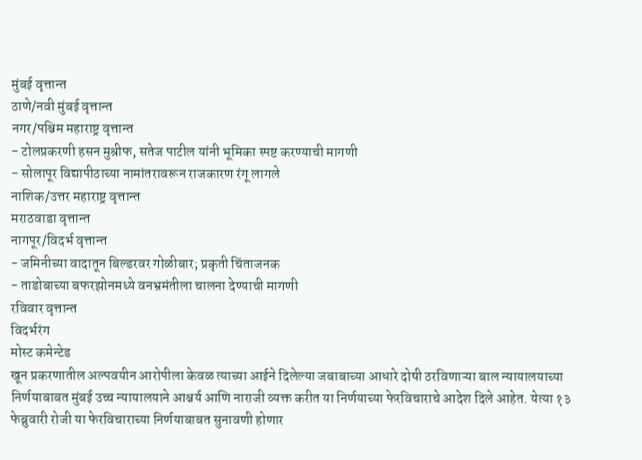मुंबई वृत्तान्त
ठाणे/नवी मुंबई वृत्तान्त
नगर/पश्चिम महाराष्ट्र वृत्तान्त
- टोलप्रकरणी हसन मुश्रीफ, सतेज पाटील यांनी भूमिका स्पष्ट करण्याची मागणी
- सोलापूर विद्यापीठाच्या नामांतरावरून राजकारण रंगू लागले
नाशिक/उत्तर महाराष्ट्र वृत्तान्त
मराठवाडा वृत्तान्त
नागपूर/विदर्भ वृत्तान्त
- जमिनीच्या वादातून बिल्डरवर गोळीबार; प्रकृती चिंताजनक
- ताडोबाच्या बफरझोनमध्ये वनभ्रमंतीला चालना देण्याची मागणी
रविवार वृत्तान्त
विदर्भरंग
मोस्ट कमेन्टेड
खून प्रकरणातील अल्पवयीन आरोपीला केवळ त्याच्या आईने दिलेल्या जबाबाच्या आधारे दोषी ठरविणाऱ्या बाल न्यायालयाच्या निर्णयाबाबत मुंबई उच्च न्यायालयाने आश्चर्य आणि नाराजी व्यक्त करीत या निर्णयाच्या फेरविचाराचे आदेश दिले आहेत. येत्या १३ फेब्रुवारी रोजी या फेरविचाराच्या निर्णयाबाबत सुनावणी होणार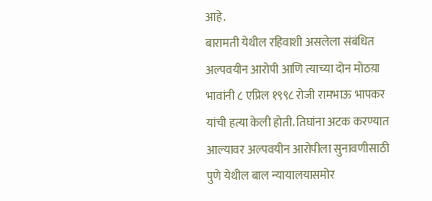आहे.
बारामती येथील रहिवाशी असलेला संबंधित अल्पवयीन आरोपी आणि त्याच्या दोन मोठय़ा भावांनी ८ एप्रिल १९९८ रोजी रामभाऊ भापकर यांची हत्या केली होती. तिघांना अटक करण्यात आल्यावर अल्पवयीन आरोपीला सुनावणीसाठी पुणे येथील बाल न्यायालयासमोर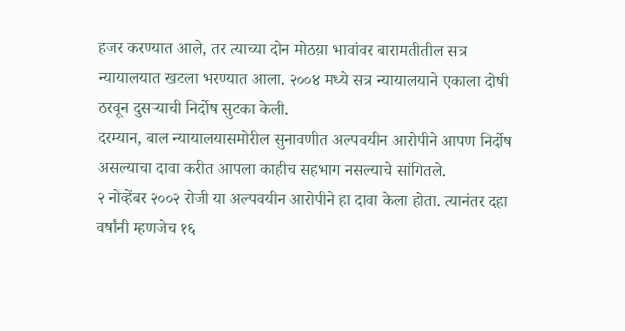हजर करण्यात आले, तर त्याच्या दोन मोठय़ा भावांवर बारामतीतील सत्र न्यायालयात खटला भरण्यात आला. २००४ मध्ये सत्र न्यायालयाने एकाला दोषी ठरवून दुसऱ्याची निर्दोष सुटका केली.
दरम्यान, बाल न्यायालयासमोरील सुनावणीत अल्पवयीन आरोपीने आपण निर्दोष असल्याचा दावा करीत आपला काहीच सहभाग नसल्याचे सांगितले.
२ नोव्हेंबर २००२ रोजी या अल्पवयीन आरोपीने हा दावा केला होता. त्यानंतर दहा वर्षांनी म्हणजेच १६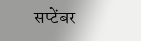सप्टेंबर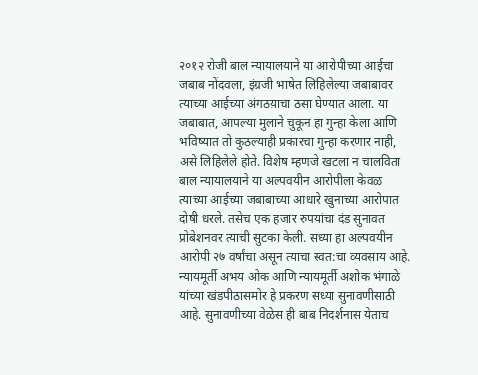२०१२ रोजी बाल न्यायालयाने या आरोपीच्या आईचा जबाब नोंदवला, इंग्रजी भाषेत लिहिलेल्या जबाबावर त्याच्या आईच्या अंगठय़ाचा ठसा घेण्यात आला. या जबाबात, आपल्या मुलाने चुकून हा गुन्हा केला आणि भविष्यात तो कुठल्याही प्रकारचा गुन्हा करणार नाही, असे लिहिलेले होते. विशेष म्हणजे खटला न चालविता बाल न्यायालयाने या अल्पवयीन आरोपीला केवळ त्याच्या आईच्या जबाबाच्या आधारे खुनाच्या आरोपात दोषी धरले. तसेच एक हजार रुपयांचा दंड सुनावत प्रोबेशनवर त्याची सुटका केली. सध्या हा अल्पवयीन आरोपी २७ वर्षांचा असून त्याचा स्वत:चा व्यवसाय आहे.
न्यायमूर्ती अभय ओक आणि न्यायमूर्ती अशोक भंगाळे यांच्या खंडपीठासमोर हे प्रकरण सध्या सुनावणीसाठी आहे. सुनावणीच्या वेळेस ही बाब निदर्शनास येताच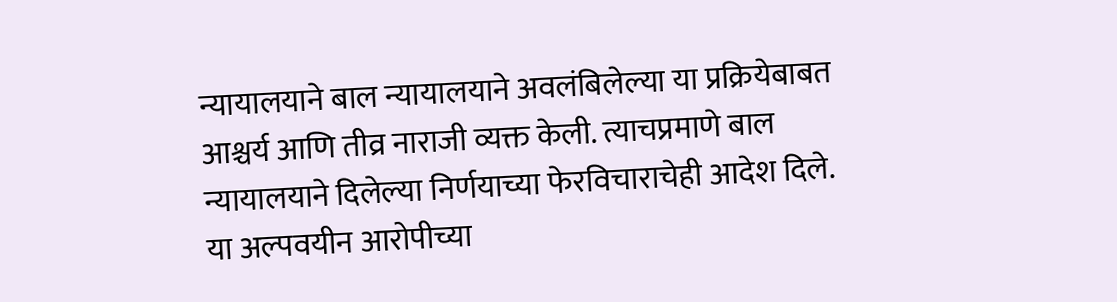न्यायालयाने बाल न्यायालयाने अवलंबिलेल्या या प्रक्रियेबाबत आश्चर्य आणि तीव्र नाराजी व्यक्त केली. त्याचप्रमाणे बाल न्यायालयाने दिलेल्या निर्णयाच्या फेरविचाराचेही आदेश दिले.
या अल्पवयीन आरोपीच्या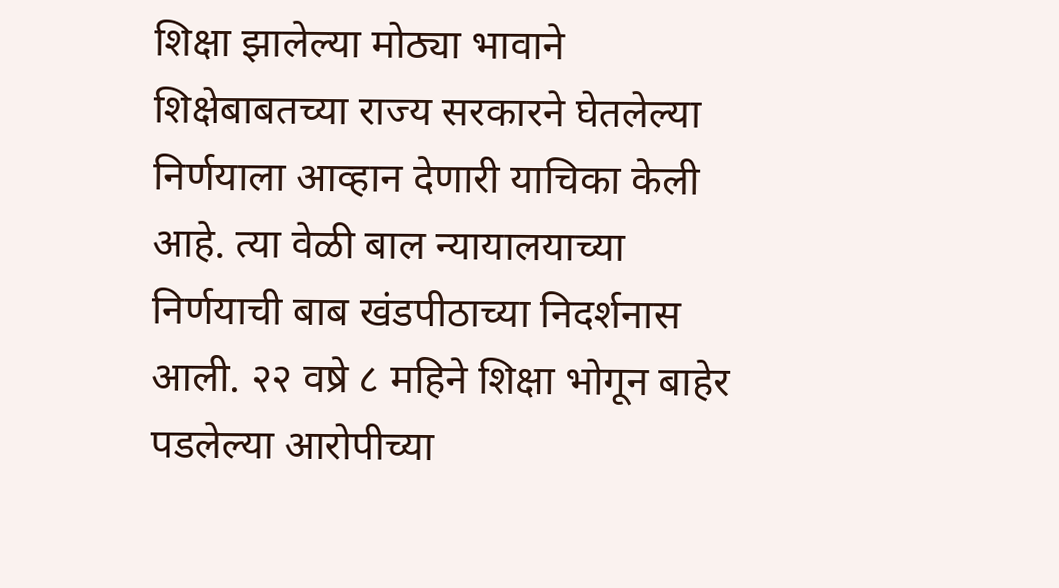शिक्षा झालेल्या मोठ्या भावाने शिक्षेबाबतच्या राज्य सरकारने घेतलेल्या निर्णयाला आव्हान देणारी याचिका केली आहे. त्या वेळी बाल न्यायालयाच्या निर्णयाची बाब खंडपीठाच्या निदर्शनास आली. २२ वष्रे ८ महिने शिक्षा भोगून बाहेर पडलेल्या आरोपीच्या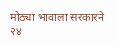मोठ्या भावाला सरकारने २४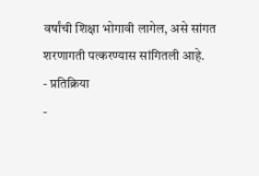वर्षांची शिक्षा भोगावी लागेल, असे सांगत शरणागती पत्करण्यास सांगितली आहे.
- प्रतिक्रिया
-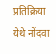प्रतिक्रिया येथे नोंदवा